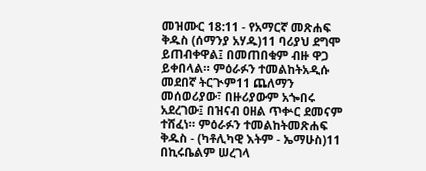መዝሙር 18:11 - የአማርኛ መጽሐፍ ቅዱስ (ሰማንያ አሃዱ)11 ባሪያህ ደግሞ ይጠብቀዋል፤ በመጠበቁም ብዙ ዋጋ ይቀበላል። ምዕራፉን ተመልከትአዲሱ መደበኛ ትርጒም11 ጨለማን መሰወሪያው፣ በዙሪያውም አጐበሩ አደረገው፤ በዝናብ ዐዘል ጥቍር ደመናም ተሸፈነ። ምዕራፉን ተመልከትመጽሐፍ ቅዱስ - (ካቶሊካዊ እትም - ኤማሁስ)11 በኪሩቤልም ሠረገላ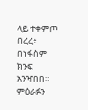ላይ ተቀምጦ በረረ፥ በነፋስም ክንፍ አንዣበበ። ምዕራፉን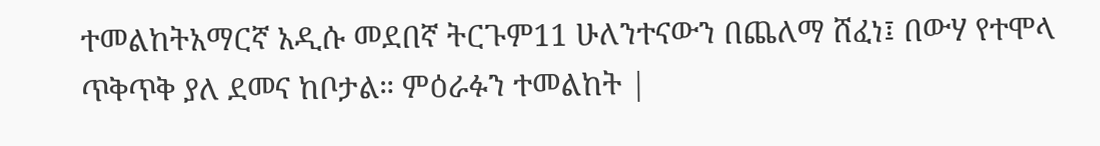ተመልከትአማርኛ አዲሱ መደበኛ ትርጉም11 ሁለንተናውን በጨለማ ሸፈነ፤ በውሃ የተሞላ ጥቅጥቅ ያለ ደመና ከቦታል። ምዕራፉን ተመልከት |